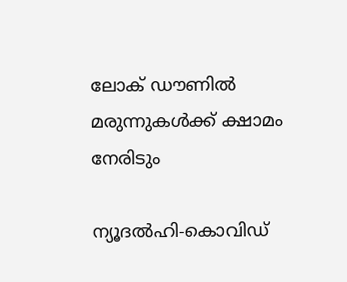ലോക് ഡൗണില്‍ മരുന്നുകള്‍ക്ക് ക്ഷാമം നേരിടും

ന്യൂദല്‍ഹി-കൊവിഡ്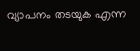വ്യാപനം തടയുക എന്ന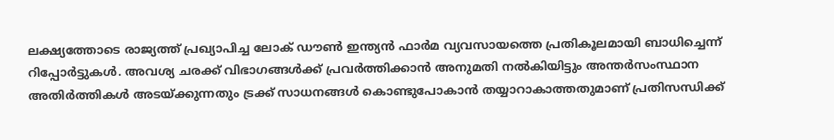ലക്ഷ്യത്തോടെ രാജ്യത്ത് പ്രഖ്യാപിച്ച ലോക് ഡൗണ്‍ ഇന്ത്യന്‍ ഫാര്‍മ വ്യവസായത്തെ പ്രതികൂലമായി ബാധിച്ചെന്ന് റിപ്പോര്‍ട്ടുകള്‍. അവശ്യ ചരക്ക് വിഭാഗങ്ങള്‍ക്ക് പ്രവര്‍ത്തിക്കാന്‍ അനുമതി നല്‍കിയിട്ടും അന്തര്‍സംസ്ഥാന അതിര്‍ത്തികള്‍ അടയ്ക്കുന്നതും ട്രക്ക് സാധനങ്ങള്‍ കൊണ്ടുപോകാന്‍ തയ്യാറാകാത്തതുമാണ് പ്രതിസന്ധിക്ക്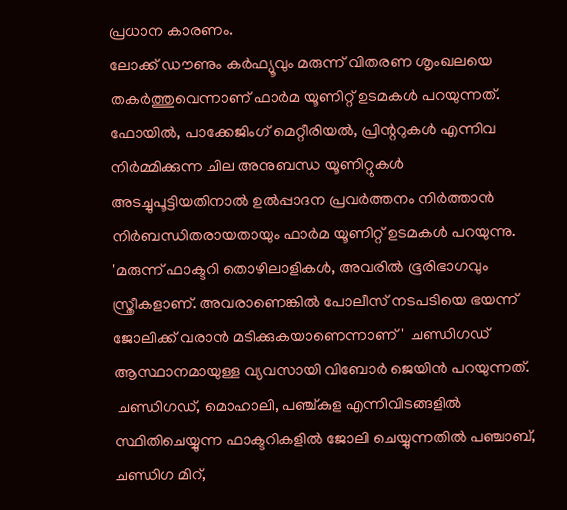പ്രധാന കാരണം.
ലോക്ക് ഡൗണും കര്‍ഫ്യൂവും മരുന്ന് വിതരണ ശൃംഖലയെ തകര്‍ത്തുവെന്നാണ് ഫാര്‍മ യൂണിറ്റ് ഉടമകള്‍ പറയുന്നത്. ഫോയില്‍, പാക്കേജിംഗ് മെറ്റീരിയല്‍, പ്രിന്ററുകള്‍ എന്നിവ നിര്‍മ്മിക്കുന്ന ചില അനുബന്ധ യൂണിറ്റുകള്‍ അടച്ചുപൂട്ടിയതിനാല്‍ ഉല്‍പ്പാദന പ്രവര്‍ത്തനം നിര്‍ത്താന്‍ നിര്‍ബന്ധിതരായതായും ഫാര്‍മ യൂണിറ്റ് ഉടമകള്‍ പറയുന്നു.
'മരുന്ന് ഫാക്ടറി തൊഴിലാളികള്‍, അവരില്‍ ഭൂരിഭാഗവും സ്ത്രീകളാണ്. അവരാണെങ്കില്‍ പോലീസ് നടപടിയെ ഭയന്ന് ജോലിക്ക് വരാന്‍ മടിക്കുകയാണെന്നാണ്'  ചണ്ഡിഗഡ് ആസ്ഥാനമായുള്ള വ്യവസായി വിബോര്‍ ജെയിന്‍ പറയുന്നത്.
 ചണ്ഡിഗഡ്, മൊഹാലി, പഞ്ച്കുള എന്നിവിടങ്ങളില്‍ സ്ഥിതിചെയ്യുന്ന ഫാക്ടറികളില്‍ ജോലി ചെയ്യുന്നതില്‍ പഞ്ചാബ്, ചണ്ഡിഗ മിറ്,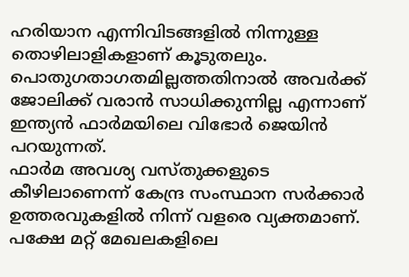ഹരിയാന എന്നിവിടങ്ങളില്‍ നിന്നുള്ള തൊഴിലാളികളാണ് കൂടുതലും. പൊതുഗതാഗതമില്ലത്തതിനാല്‍ അവര്‍ക്ക് ജോലിക്ക് വരാന്‍ സാധിക്കുന്നില്ല എന്നാണ് ഇന്ത്യന്‍ ഫാര്‍മയിലെ വിഭോര്‍ ജെയിന്‍ പറയുന്നത്.
ഫാര്‍മ അവശ്യ വസ്തുക്കളുടെ കീഴിലാണെന്ന് കേന്ദ്ര സംസ്ഥാന സര്‍ക്കാര്‍ ഉത്തരവുകളില്‍ നിന്ന് വളരെ വ്യക്തമാണ്. പക്ഷേ മറ്റ് മേഖലകളിലെ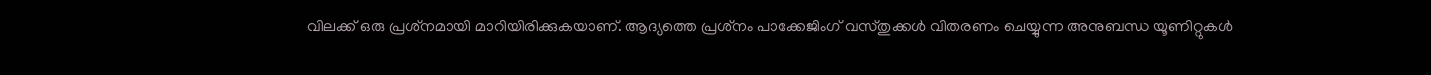വിലക്ക് ഒരു പ്രശ്‌നമായി മാറിയിരിക്കുകയാണ്. ആദ്യത്തെ പ്രശ്‌നം പാക്കേജിംഗ് വസ്തുക്കള്‍ വിതരണം ചെയ്യുന്ന അനുബന്ധ യൂണിറ്റുകള്‍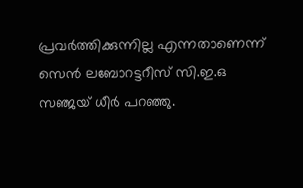പ്രവര്‍ത്തിക്കുന്നില്ല എന്നതാണെന്ന് സെന്‍ ലബോറട്ടറീസ് സി.ഇ.ഒ സഞ്ജയ് ധീര്‍ പറഞ്ഞു.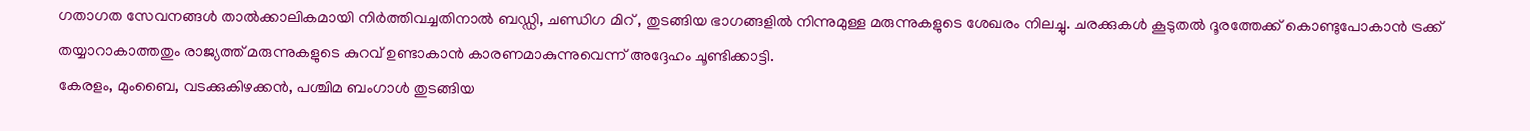ഗതാഗത സേവനങ്ങള്‍ താല്‍ക്കാലികമായി നിര്‍ത്തിവച്ചതിനാല്‍ ബഡ്ഡി, ചണ്ഡിഗ മിറ് , തുടങ്ങിയ ഭാഗങ്ങളില്‍ നിന്നുമുള്ള മരുന്നുകളുടെ ശേഖരം നിലച്ചു. ചരക്കുകള്‍ കൂടുതല്‍ ദൂരത്തേക്ക് കൊണ്ടുപോകാന്‍ ട്രക്ക് തയ്യാറാകാത്തതും രാജ്യത്ത് മരുന്നുകളുടെ കുറവ് ഉണ്ടാകാന്‍ കാരണമാകുന്നുവെന്ന് അദ്ദേഹം ചൂണ്ടിക്കാട്ടി.
കേരളം, മുംബൈ, വടക്കുകിഴക്കന്‍, പശ്ചിമ ബംഗാള്‍ തുടങ്ങിയ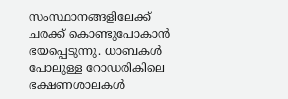സംസ്ഥാനങ്ങളിലേക്ക് ചരക്ക് കൊണ്ടുപോകാന്‍ ഭയപ്പെടുന്നു. ധാബകള്‍ പോലുള്ള റോഡരികിലെ ഭക്ഷണശാലകള്‍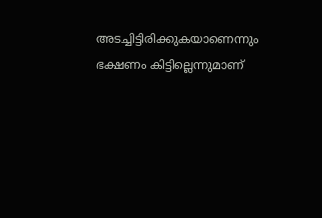അടച്ചിട്ടിരിക്കുകയാണെന്നും ഭക്ഷണം കിട്ടില്ലെന്നുമാണ്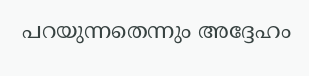പറയുന്നതെന്നും അദ്ദേഹം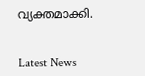വ്യക്തമാക്കി.


Latest News